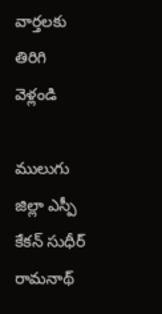వార్తలకు తిరిగి వెళ్లండి

ములుగు జిల్లా ఎస్పీ కేకన్ సుధీర్ రామనాథ్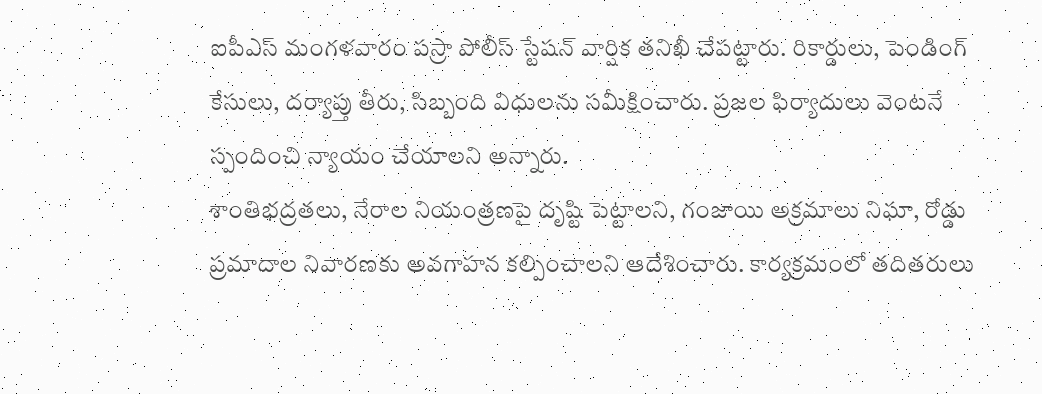ఐపీఎస్ మంగళవారం పస్రా పోలీస్ స్టేషన్ వార్షిక తనిఖీ చేపట్టారు. రికార్డులు, పెండింగ్ కేసులు, దర్యాప్తు తీరు, సిబ్బంది విధులను సమీక్షించారు. ప్రజల ఫిర్యాదులు వెంటనే స్పందించి న్యాయం చేయాలని అన్నారు.
శాంతిభద్రతలు, నేరాల నియంత్రణపై దృష్టి పెట్టాలని, గంజాయి అక్రమాలు నిఘా, రోడ్డు ప్రమాదాల నివారణకు అవగాహన కల్పించాలని ఆదేశించారు. కార్యక్రమంలో తదితరులు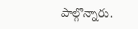పాల్గొన్నారు.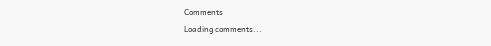Comments
Loading comments...